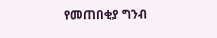የመጠበቂያ ግንብ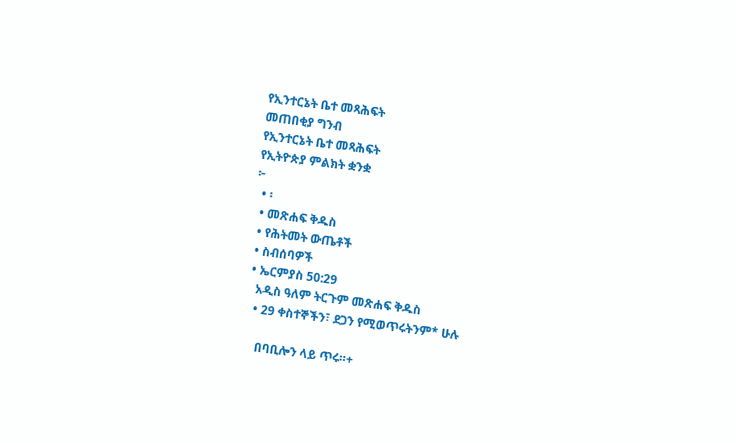የኢንተርኔት ቤተ መጻሕፍት
መጠበቂያ ግንብ
የኢንተርኔት ቤተ መጻሕፍት
የኢትዮጵያ ምልክት ቋንቋ
፦
  • ፡
  • መጽሐፍ ቅዱስ
  • የሕትመት ውጤቶች
  • ስብሰባዎች
  • ኤርምያስ 50:29
    አዲስ ዓለም ትርጉም መጽሐፍ ቅዱስ
    • 29 ቀስተኞችን፣ ደጋን የሚወጥሩትንም* ሁሉ

      በባቢሎን ላይ ጥሩ።+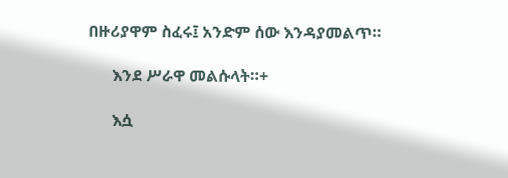በዙሪያዋም ስፈሩ፤ አንድም ሰው እንዳያመልጥ።

      እንደ ሥራዋ መልሱላት።+

      እሷ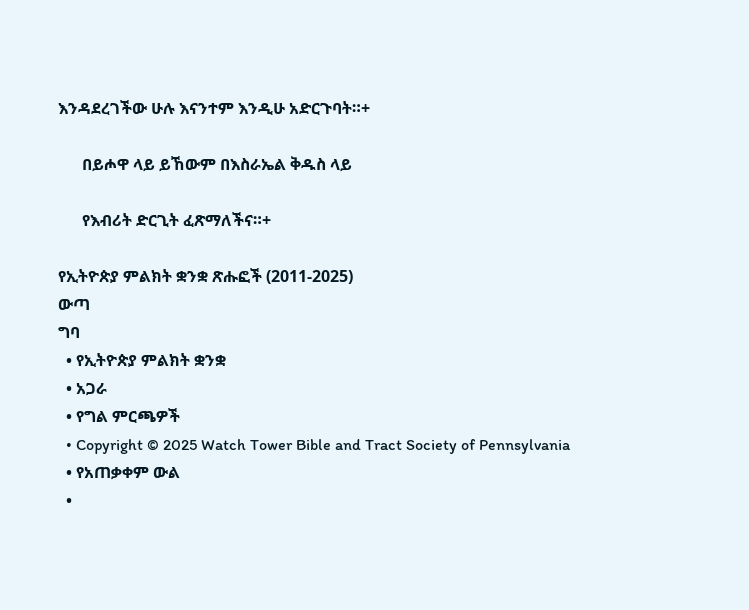እንዳደረገችው ሁሉ እናንተም እንዲሁ አድርጉባት።+

      በይሖዋ ላይ ይኸውም በእስራኤል ቅዱስ ላይ

      የእብሪት ድርጊት ፈጽማለችና።+

የኢትዮጵያ ምልክት ቋንቋ ጽሑፎች (2011-2025)
ውጣ
ግባ
  • የኢትዮጵያ ምልክት ቋንቋ
  • አጋራ
  • የግል ምርጫዎች
  • Copyright © 2025 Watch Tower Bible and Tract Society of Pennsylvania
  • የአጠቃቀም ውል
  •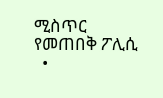ሚስጥር የመጠበቅ ፖሊሲ
  •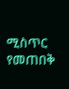ሚስጥር የመጠበቅ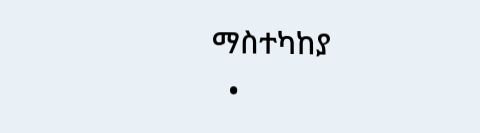ማስተካከያ
  •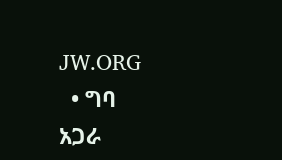JW.ORG
  • ግባ
አጋራ